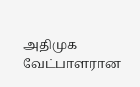அதிமுக வேட்பாளரான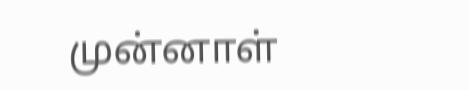முன்னாள்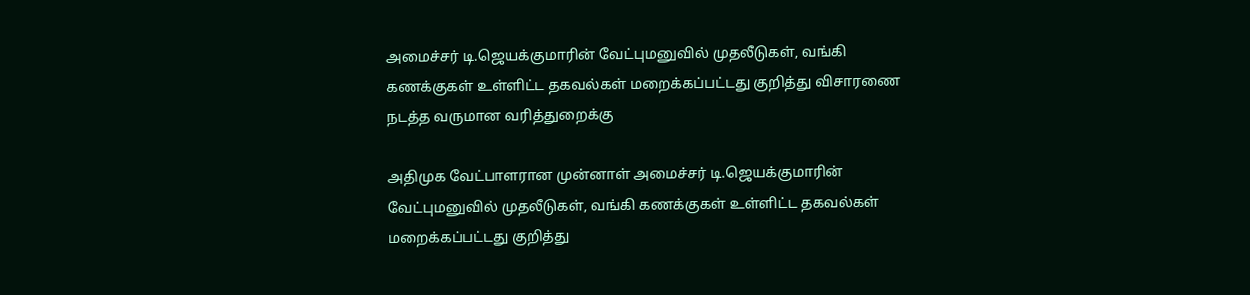அமைச்சர் டி.ஜெயக்குமாரின் வேட்புமனுவில் முதலீடுகள், வங்கி கணக்குகள் உள்ளிட்ட தகவல்கள் மறைக்கப்பட்டது குறித்து விசாரணை நடத்த வருமான வரித்துறைக்கு

அதிமுக வேட்பாளரான முன்னாள் அமைச்சர் டி.ஜெயக்குமாரின் வேட்புமனுவில் முதலீடுகள், வங்கி கணக்குகள் உள்ளிட்ட தகவல்கள் மறைக்கப்பட்டது குறித்து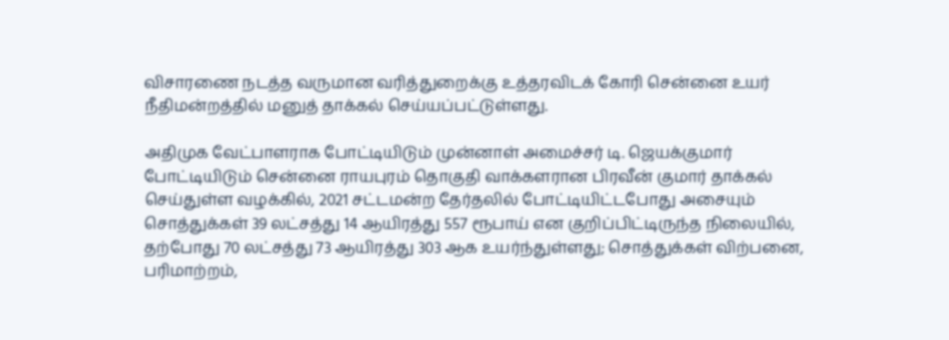விசாரணை நடத்த வருமான வரித்துறைக்கு உத்தரவிடக் கோரி சென்னை உயர் நீதிமன்றத்தில் மனுத் தாக்கல் செய்யப்பட்டுள்ளது.

அதிமுக வேட்பாளராக போட்டியிடும் முன்னாள் அமைச்சர் டி. ஜெயக்குமார் போட்டியிடும் சென்னை ராயபுரம் தொகுதி வாக்களரான பிரவீன் குமார் தாக்கல் செய்துள்ள வழக்கில், 2021 சட்டமன்ற தேர்தலில் போட்டியிட்டபோது அசையும் சொத்துக்கள் 39 லட்சத்து 14 ஆயிரத்து 557 ரூபாய் என குறிப்பிட்டிருந்த நிலையில், தற்போது 70 லட்சத்து 73 ஆயிரத்து 303 ஆக உயர்ந்துள்ளது; சொத்துக்கள் விற்பனை, பரிமாற்றம்,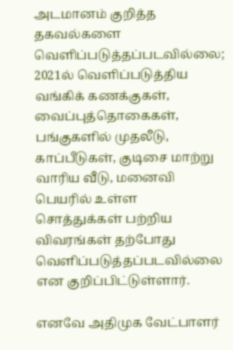அடமானம் குறித்த தகவல்களை வெளிப்படுத்தப்படவில்லை; 2021ல் வெளிப்படுத்திய வங்கிக் கணக்குகள், வைப்புத்தொகைகள், பங்குகளில் முதலீடு, காப்பீடுகள், குடிசை மாற்று வாரிய வீடு, மனைவி பெயரில் உள்ள சொத்துக்கள் பற்றிய விவரங்கள் தற்போது வெளிப்படுத்தப்படவில்லை என குறிப்பிட்டுள்ளார்.

எனவே அதிமுக வேட்பாளர்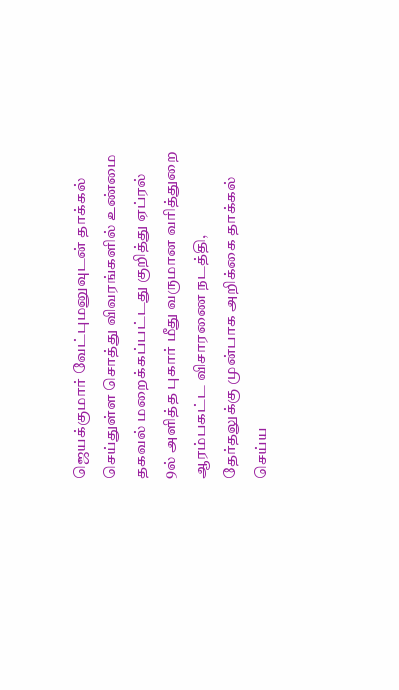ஜெயக்குமார் வேட்புமனுவுடன் தாக்கல் செய்துள்ள சொத்து விவரங்களில் உண்மை தகவல் மறைக்கப்பட்டது குறித்து ஏப்ரல் 9ல் அளித்த புகார் மீது வருமான வரித்துறை ஆரம்பகட்ட விசாரணை நடத்தி, தேர்தலுக்கு முன்பாக அறிக்கை தாக்கல் செய்ய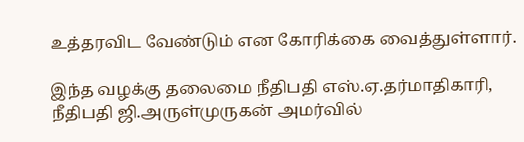உத்தரவிட வேண்டும் என கோரிக்கை வைத்துள்ளார்.

இந்த வழக்கு தலைமை நீதிபதி எஸ்.ஏ.தர்மாதிகாரி, நீதிபதி ஜி.அருள்முருகன் அமர்வில்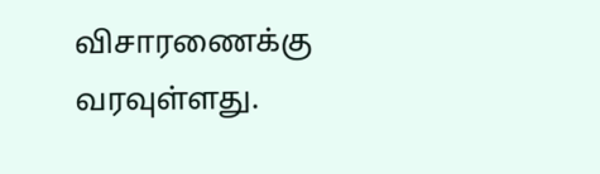விசாரணைக்கு வரவுள்ளது.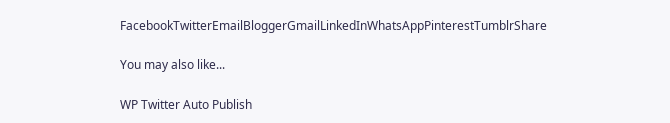FacebookTwitterEmailBloggerGmailLinkedInWhatsAppPinterestTumblrShare

You may also like...

WP Twitter Auto Publish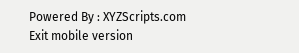Powered By : XYZScripts.com
Exit mobile version